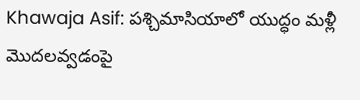Khawaja Asif: పశ్చిమాసియాలో యుద్ధం మళ్లీ మొదలవ్వడంపై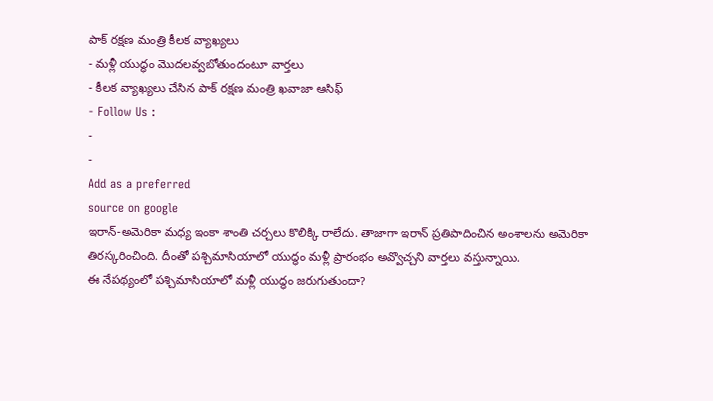పాక్ రక్షణ మంత్రి కీలక వ్యాఖ్యలు
- మళ్లీ యుద్ధం మొదలవ్వబోతుందంటూ వార్తలు
- కీలక వ్యాఖ్యలు చేసిన పాక్ రక్షణ మంత్రి ఖవాజా ఆసిఫ్
- Follow Us :
-
-
Add as a preferred
source on google
ఇరాన్-అమెరికా మధ్య ఇంకా శాంతి చర్చలు కొలిక్కి రాలేదు. తాజాగా ఇరాన్ ప్రతిపాదించిన అంశాలను అమెరికా తిరస్కరించింది. దీంతో పశ్చిమాసియాలో యుద్ధం మళ్లీ ప్రారంభం అవ్వొచ్చని వార్తలు వస్తున్నాయి.
ఈ నేపథ్యంలో పశ్చిమాసియాలో మళ్లీ యుద్ధం జరుగుతుందా?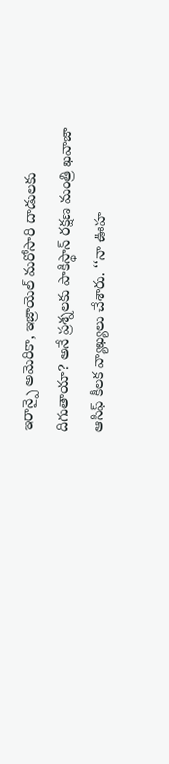ఇరాన్పై అమెరికా, ఇజ్రాయెల్ మరోసారి దాడులకు దిగుతాయా? అనే ప్రశ్నలకు పాకిస్థాన్ రక్షణ మంత్రి ఖవాజా ఆసిఫ్ కీలక వ్యాఖ్యలు చేశారు. ‘‘నా ఊహ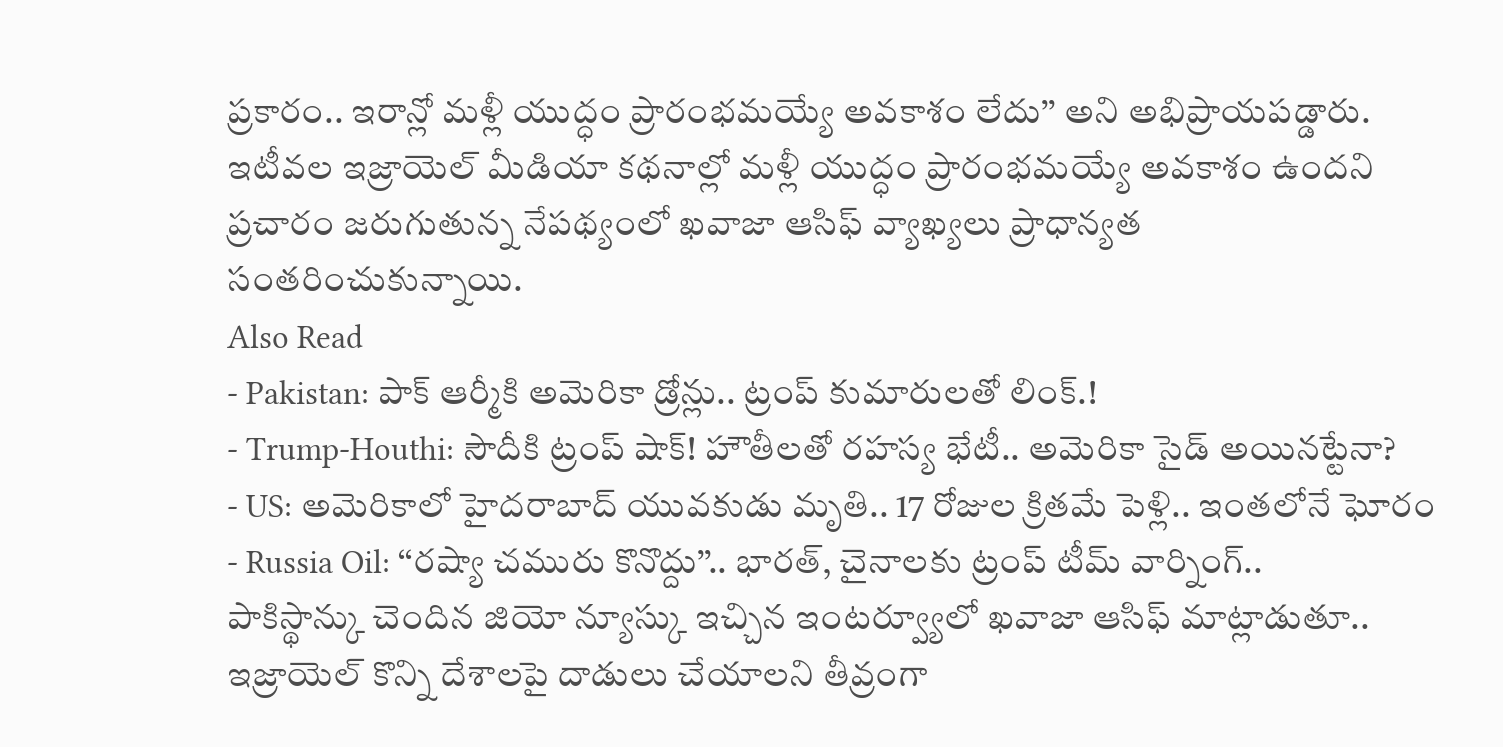ప్రకారం.. ఇరాన్లో మళ్లీ యుద్ధం ప్రారంభమయ్యే అవకాశం లేదు’’ అని అభిప్రాయపడ్డారు. ఇటీవల ఇజ్రాయెల్ మీడియా కథనాల్లో మళ్లీ యుద్ధం ప్రారంభమయ్యే అవకాశం ఉందని ప్రచారం జరుగుతున్న నేపథ్యంలో ఖవాజా ఆసిఫ్ వ్యాఖ్యలు ప్రాధాన్యత సంతరించుకున్నాయి.
Also Read
- Pakistan: పాక్ ఆర్మీకి అమెరికా డ్రోన్లు.. ట్రంప్ కుమారులతో లింక్.!
- Trump-Houthi: సౌదీకి ట్రంప్ షాక్! హౌతీలతో రహస్య భేటీ.. అమెరికా సైడ్ అయినట్టేనా?
- US: అమెరికాలో హైదరాబాద్ యువకుడు మృతి.. 17 రోజుల క్రితమే పెళ్లి.. ఇంతలోనే ఘోరం
- Russia Oil: ‘‘రష్యా చమురు కొనొద్దు’’.. భారత్, చైనాలకు ట్రంప్ టీమ్ వార్నింగ్..
పాకిస్థాన్కు చెందిన జియో న్యూస్కు ఇచ్చిన ఇంటర్వ్యూలో ఖవాజా ఆసిఫ్ మాట్లాడుతూ.. ఇజ్రాయెల్ కొన్ని దేశాలపై దాడులు చేయాలని తీవ్రంగా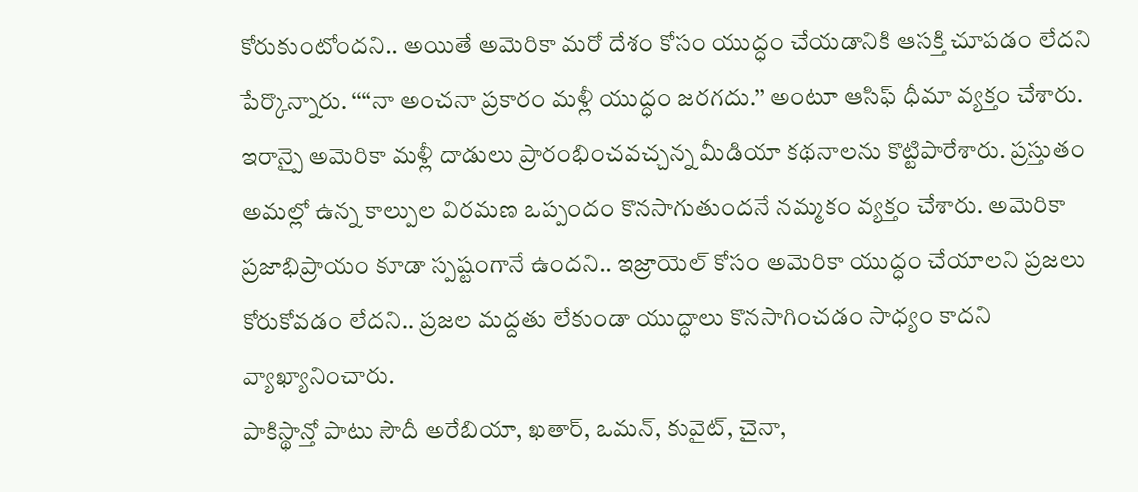కోరుకుంటోందని.. అయితే అమెరికా మరో దేశం కోసం యుద్ధం చేయడానికి ఆసక్తి చూపడం లేదని పేర్కొన్నారు. ‘‘“నా అంచనా ప్రకారం మళ్లీ యుద్ధం జరగదు.’’ అంటూ ఆసిఫ్ ధీమా వ్యక్తం చేశారు. ఇరాన్పై అమెరికా మళ్లీ దాడులు ప్రారంభించవచ్చన్న మీడియా కథనాలను కొట్టిపారేశారు. ప్రస్తుతం అమల్లో ఉన్న కాల్పుల విరమణ ఒప్పందం కొనసాగుతుందనే నమ్మకం వ్యక్తం చేశారు. అమెరికా ప్రజాభిప్రాయం కూడా స్పష్టంగానే ఉందని.. ఇజ్రాయెల్ కోసం అమెరికా యుద్ధం చేయాలని ప్రజలు కోరుకోవడం లేదని.. ప్రజల మద్దతు లేకుండా యుద్ధాలు కొనసాగించడం సాధ్యం కాదని వ్యాఖ్యానించారు.
పాకిస్థాన్తో పాటు సౌదీ అరేబియా, ఖతార్, ఒమన్, కువైట్, చైనా,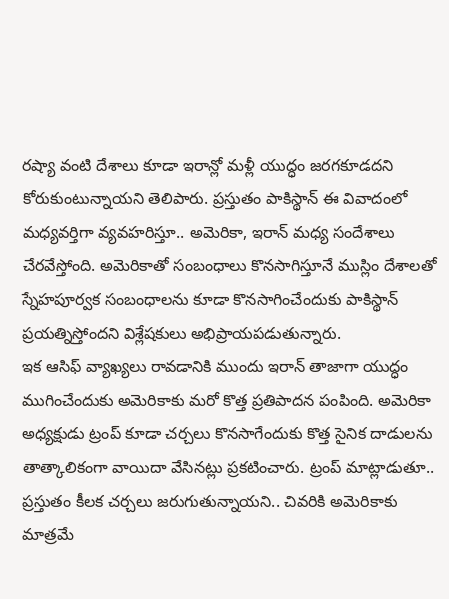రష్యా వంటి దేశాలు కూడా ఇరాన్లో మళ్లీ యుద్ధం జరగకూడదని కోరుకుంటున్నాయని తెలిపారు. ప్రస్తుతం పాకిస్థాన్ ఈ వివాదంలో మధ్యవర్తిగా వ్యవహరిస్తూ.. అమెరికా, ఇరాన్ మధ్య సందేశాలు చేరవేస్తోంది. అమెరికాతో సంబంధాలు కొనసాగిస్తూనే ముస్లిం దేశాలతో స్నేహపూర్వక సంబంధాలను కూడా కొనసాగించేందుకు పాకిస్థాన్ ప్రయత్నిస్తోందని విశ్లేషకులు అభిప్రాయపడుతున్నారు.
ఇక ఆసిఫ్ వ్యాఖ్యలు రావడానికి ముందు ఇరాన్ తాజాగా యుద్ధం ముగించేందుకు అమెరికాకు మరో కొత్త ప్రతిపాదన పంపింది. అమెరికా అధ్యక్షుడు ట్రంప్ కూడా చర్చలు కొనసాగేందుకు కొత్త సైనిక దాడులను తాత్కాలికంగా వాయిదా వేసినట్లు ప్రకటించారు. ట్రంప్ మాట్లాడుతూ.. ప్రస్తుతం కీలక చర్చలు జరుగుతున్నాయని.. చివరికి అమెరికాకు మాత్రమే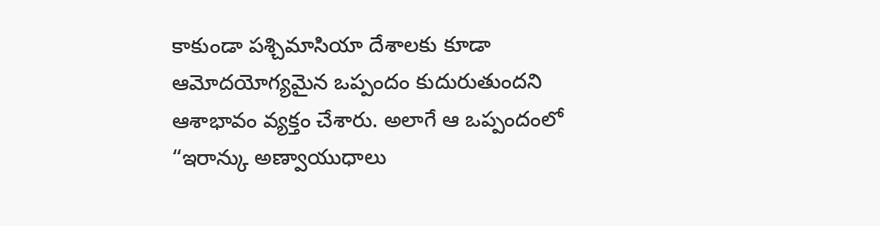కాకుండా పశ్చిమాసియా దేశాలకు కూడా ఆమోదయోగ్యమైన ఒప్పందం కుదురుతుందని ఆశాభావం వ్యక్తం చేశారు. అలాగే ఆ ఒప్పందంలో “ఇరాన్కు అణ్వాయుధాలు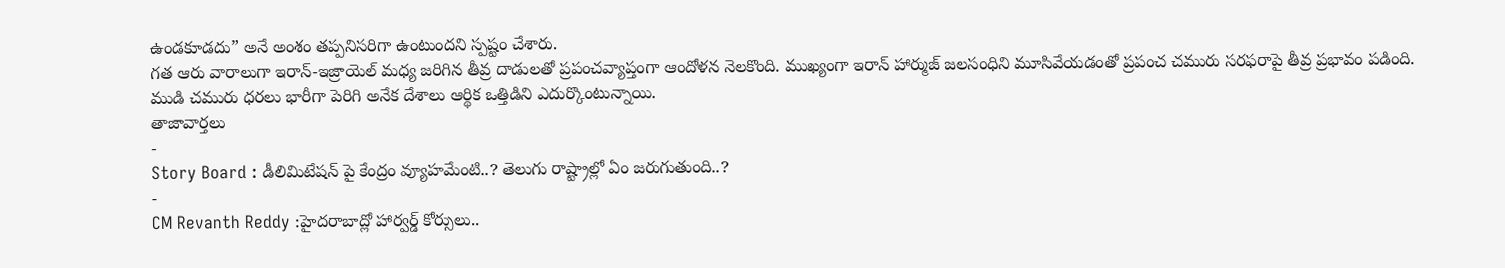ఉండకూడదు” అనే అంశం తప్పనిసరిగా ఉంటుందని స్పష్టం చేశారు.
గత ఆరు వారాలుగా ఇరాన్-ఇజ్రాయెల్ మధ్య జరిగిన తీవ్ర దాడులతో ప్రపంచవ్యాప్తంగా ఆందోళన నెలకొంది. ముఖ్యంగా ఇరాన్ హార్ముజ్ జలసంధిని మూసివేయడంతో ప్రపంచ చమురు సరఫరాపై తీవ్ర ప్రభావం పడింది. ముడి చమురు ధరలు భారీగా పెరిగి అనేక దేశాలు ఆర్థిక ఒత్తిడిని ఎదుర్కొంటున్నాయి.
తాజావార్తలు
-
Story Board : డీలిమిటేషన్ పై కేంద్రం వ్యూహమేంటి..? తెలుగు రాష్ట్రాల్లో ఏం జరుగుతుంది..?
-
CM Revanth Reddy :హైదరాబాద్లో హార్వర్డ్ కోర్సులు..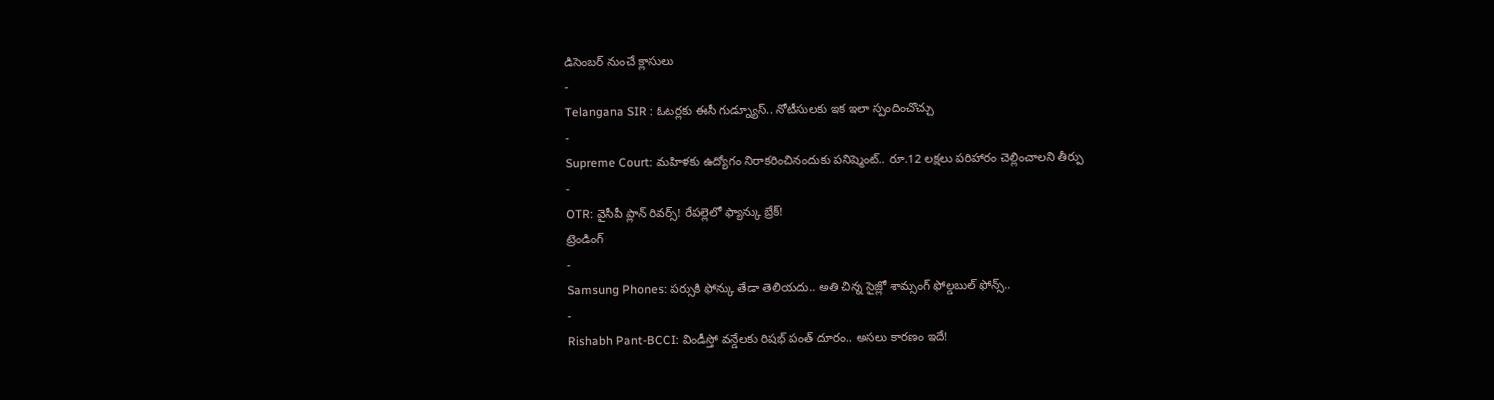డిసెంబర్ నుంచే క్లాసులు
-
Telangana SIR : ఓటర్లకు ఈసీ గుడ్న్యూస్.. నోటీసులకు ఇక ఇలా స్పందించొచ్చు
-
Supreme Court: మహిళకు ఉద్యోగం నిరాకరించినందుకు పనిష్మెంట్.. రూ.12 లక్షలు పరిహారం చెల్లించాలని తీర్పు
-
OTR: వైసీపీ ప్లాన్ రివర్స్! రేపల్లెలో ఫ్యాన్కు బ్రేక్!
ట్రెండింగ్
-
Samsung Phones: పర్సుకి ఫోన్కు తేడా తెలియదు.. అతి చిన్న సైజ్లో శామ్సంగ్ ఫోల్డబుల్ ఫోన్స్..
-
Rishabh Pant-BCCI: విండీస్తో వన్డేలకు రిషభ్ పంత్ దూరం.. అసలు కారణం ఇదే!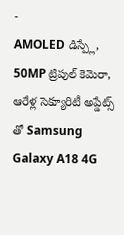-
AMOLED డిస్ప్లే, 50MP ట్రిపుల్ కెమెరా, ఆరేళ్ల సెక్యూరిటీ అప్డేట్స్ తో Samsung Galaxy A18 4G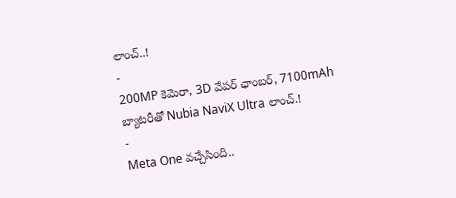లాంచ్..!
-
200MP కెమెరా, 3D వేపర్ ఛాంబర్, 7100mAh బ్యాటరీతో Nubia NaviX Ultra లాంచ్.!
-
Meta One వచ్చేసింది..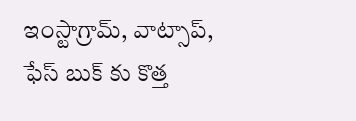ఇంస్టాగ్రామ్, వాట్సాప్, ఫేస్ బుక్ కు కొత్త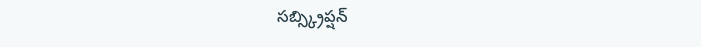సబ్స్క్రిప్షన్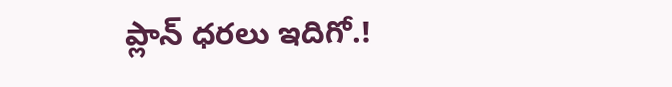ప్లాన్ ధరలు ఇదిగో.!